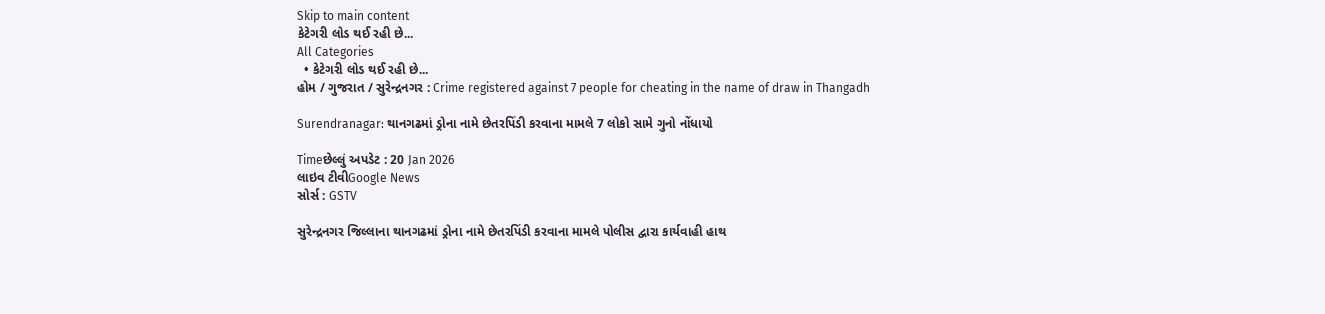Skip to main content
કેટેગરી લોડ થઈ રહી છે...
All Categories
  • કેટેગરી લોડ થઈ રહી છે...
હોમ / ગુજરાત / સુરેન્દ્રનગર : Crime registered against 7 people for cheating in the name of draw in Thangadh

Surendranagar: થાનગઢમાં ડ્રોના નામે છેતરપિંડી કરવાના મામલે 7 લોકો સામે ગુનો નોંધાયો

Timeછેલ્લું અપડેટ : 20 Jan 2026
લાઇવ ટીવીGoogle News
સોર્સ : GSTV

સુરેન્દ્રનગર જિલ્લાના થાનગઢમાં ડ્રોના નામે છેતરપિંડી કરવાના મામલે પોલીસ દ્વારા કાર્યવાહી હાથ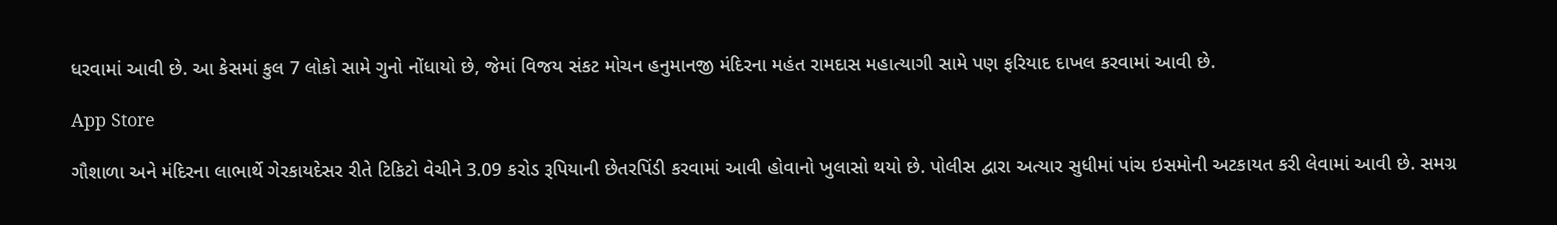ધરવામાં આવી છે. આ કેસમાં કુલ 7 લોકો સામે ગુનો નોંધાયો છે, જેમાં વિજય સંકટ મોચન હનુમાનજી મંદિરના મહંત રામદાસ મહાત્યાગી સામે પણ ફરિયાદ દાખલ કરવામાં આવી છે.

App Store

ગૌશાળા અને મંદિરના લાભાર્થે ગેરકાયદેસર રીતે ટિકિટો વેચીને 3.09 કરોડ રૂપિયાની છેતરપિંડી કરવામાં આવી હોવાનો ખુલાસો થયો છે. પોલીસ દ્વારા અત્યાર સુધીમાં પાંચ ઇસમોની અટકાયત કરી લેવામાં આવી છે. સમગ્ર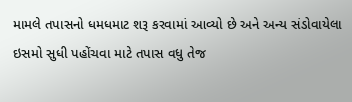મામલે તપાસનો ધમધમાટ શરૂ કરવામાં આવ્યો છે અને અન્ય સંડોવાયેલા ઇસમો સુધી પહોંચવા માટે તપાસ વધુ તેજ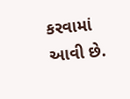કરવામાં આવી છે.